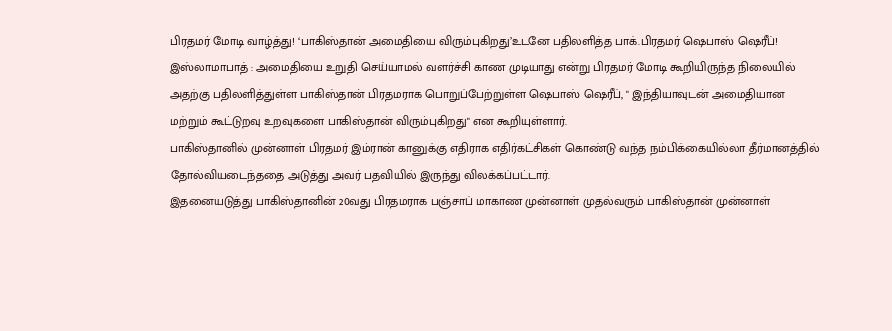பிரதமர் மோடி வாழ்த்து! ‘பாகிஸ்தான் அமைதியை விரும்புகிறது’உடனே பதிலளித்த பாக்.பிரதமர் ஷெபாஸ் ஷெரீப்!
இஸ்லாமாபாத் : அமைதியை உறுதி செய்யாமல் வளர்ச்சி காண முடியாது என்று பிரதமர் மோடி கூறியிருந்த நிலையில் அதற்கு பதிலளித்துள்ள பாகிஸ்தான் பிரதமராக பொறுப்பேற்றுள்ள ஷெபாஸ் ஷெரீப், " இந்தியாவுடன் அமைதியான மற்றும் கூட்டுறவு உறவுகளை பாகிஸ்தான் விரும்புகிறது" என கூறியுள்ளார்.
பாகிஸ்தானில் முன்னாள் பிரதமர் இம்ரான் கானுக்கு எதிராக எதிர்கட்சிகள் கொண்டு வந்த நம்பிக்கையில்லா தீர்மானத்தில் தோல்வியடைந்ததை அடுத்து அவர் பதவியில் இருந்து விலக்கப்பட்டார்.
இதனையடுத்து பாகிஸ்தானின் 20வது பிரதமராக பஞ்சாப் மாகாண முன்னாள் முதல்வரும் பாகிஸ்தான் முன்னாள்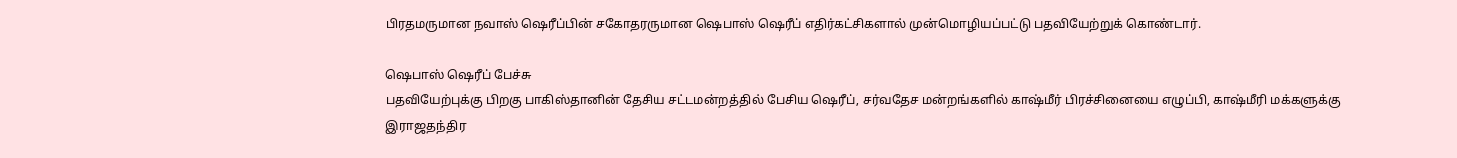பிரதமருமான நவாஸ் ஷெரீப்பின் சகோதரருமான ஷெபாஸ் ஷெரீப் எதிர்கட்சிகளால் முன்மொழியப்பட்டு பதவியேற்றுக் கொண்டார்.

ஷெபாஸ் ஷெரீப் பேச்சு
பதவியேற்புக்கு பிறகு பாகிஸ்தானின் தேசிய சட்டமன்றத்தில் பேசிய ஷெரீப், சர்வதேச மன்றங்களில் காஷ்மீர் பிரச்சினையை எழுப்பி, காஷ்மீரி மக்களுக்கு இராஜதந்திர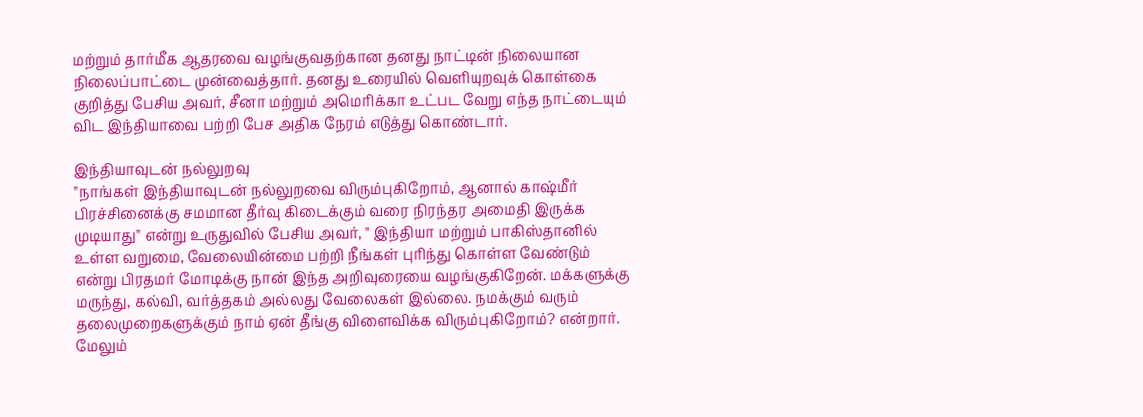மற்றும் தார்மீக ஆதரவை வழங்குவதற்கான தனது நாட்டின் நிலையான நிலைப்பாட்டை முன்வைத்தார். தனது உரையில் வெளியுறவுக் கொள்கை குறித்து பேசிய அவர், சீனா மற்றும் அமெரிக்கா உட்பட வேறு எந்த நாட்டையும் விட இந்தியாவை பற்றி பேச அதிக நேரம் எடுத்து கொண்டார்.

இந்தியாவுடன் நல்லுறவு
"நாங்கள் இந்தியாவுடன் நல்லுறவை விரும்புகிறோம், ஆனால் காஷ்மீர் பிரச்சினைக்கு சமமான தீர்வு கிடைக்கும் வரை நிரந்தர அமைதி இருக்க முடியாது" என்று உருதுவில் பேசிய அவர், " இந்தியா மற்றும் பாகிஸ்தானில் உள்ள வறுமை, வேலையின்மை பற்றி நீங்கள் புரிந்து கொள்ள வேண்டும் என்று பிரதமர் மோடிக்கு நான் இந்த அறிவுரையை வழங்குகிறேன். மக்களுக்கு மருந்து, கல்வி, வர்த்தகம் அல்லது வேலைகள் இல்லை. நமக்கும் வரும் தலைமுறைகளுக்கும் நாம் ஏன் தீங்கு விளைவிக்க விரும்புகிறோம்? என்றார். மேலும்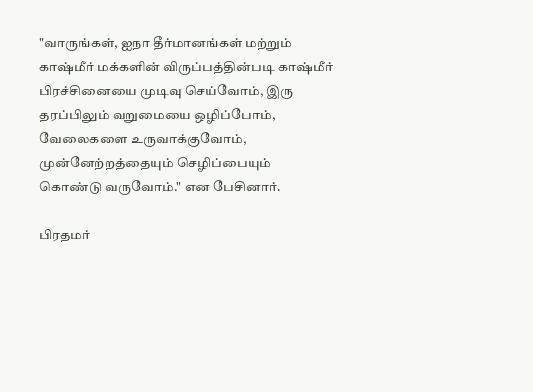"வாருங்கள், ஐநா தீர்மானங்கள் மற்றும் காஷ்மீர் மக்களின் விருப்பத்தின்படி காஷ்மீர் பிரச்சினையை முடிவு செய்வோம், இரு தரப்பிலும் வறுமையை ஒழிப்போம், வேலைகளை உருவாக்குவோம், முன்னேற்றத்தையும் செழிப்பையும் கொண்டு வருவோம்." என பேசினார்.

பிரதமர்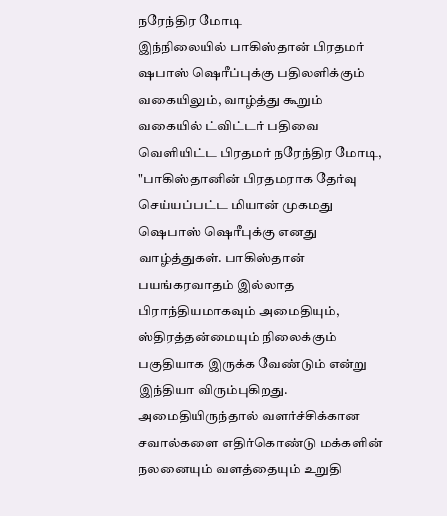நரேந்திர மோடி
இந்நிலையில் பாகிஸ்தான் பிரதமர் ஷபாஸ் ஷெரீப்புக்கு பதிலளிக்கும் வகையிலும், வாழ்த்து கூறும் வகையில் ட்விட்டர் பதிவை வெளியிட்ட பிரதமர் நரேந்திர மோடி, "பாகிஸ்தானின் பிரதமராக தேர்வு செய்யப்பட்ட மியான் முகமது ஷெபாஸ் ஷெரீபுக்கு எனது வாழ்த்துகள். பாகிஸ்தான் பயங்கரவாதம் இல்லாத பிராந்தியமாகவும் அமைதியும், ஸ்திரத்தன்மையும் நிலைக்கும் பகுதியாக இருக்க வேண்டும் என்று இந்தியா விரும்புகிறது. அமைதியிருந்தால் வளர்ச்சிக்கான சவால்களை எதிர்கொண்டு மக்களின் நலனையும் வளத்தையும் உறுதி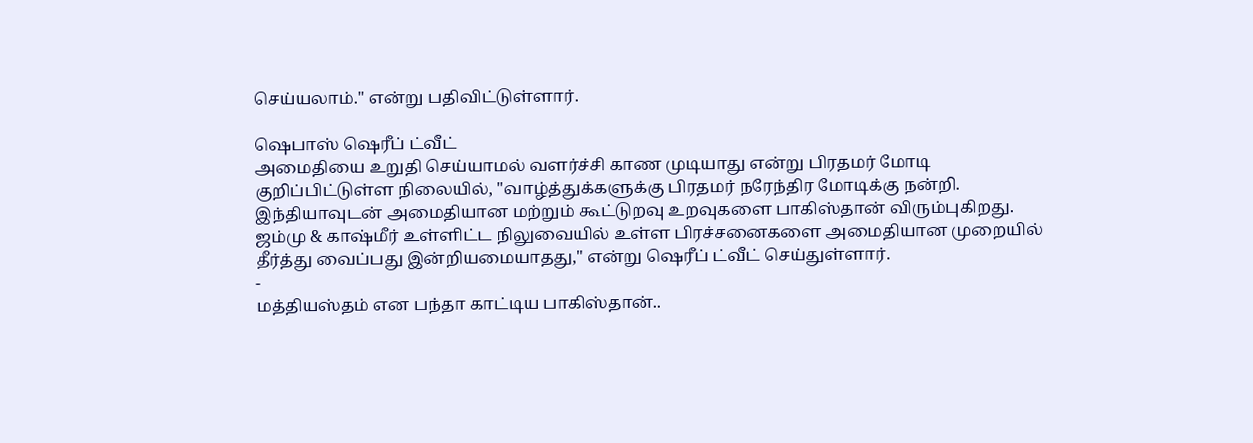செய்யலாம்." என்று பதிவிட்டுள்ளார்.

ஷெபாஸ் ஷெரீப் ட்வீட்
அமைதியை உறுதி செய்யாமல் வளர்ச்சி காண முடியாது என்று பிரதமர் மோடி குறிப்பிட்டுள்ள நிலையில், "வாழ்த்துக்களுக்கு பிரதமர் நரேந்திர மோடிக்கு நன்றி. இந்தியாவுடன் அமைதியான மற்றும் கூட்டுறவு உறவுகளை பாகிஸ்தான் விரும்புகிறது. ஜம்மு & காஷ்மீர் உள்ளிட்ட நிலுவையில் உள்ள பிரச்சனைகளை அமைதியான முறையில் தீர்த்து வைப்பது இன்றியமையாதது," என்று ஷெரீப் ட்வீட் செய்துள்ளார்.
-
மத்தியஸ்தம் என பந்தா காட்டிய பாகிஸ்தான்..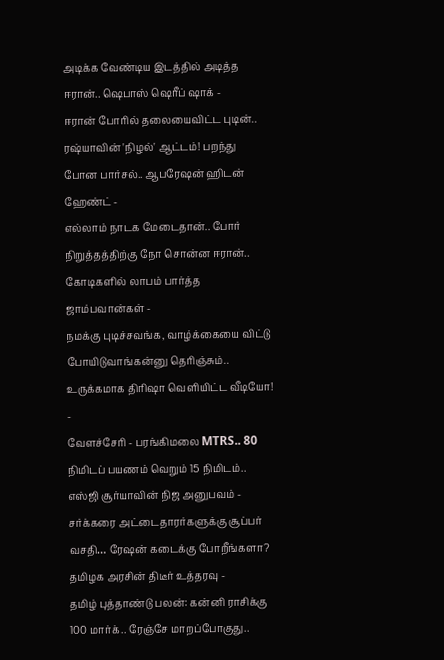அடிக்க வேண்டிய இடத்தில் அடித்த ஈரான்.. ஷெபாஸ் ஷெரீப் ஷாக் -
ஈரான் போரில் தலையைவிட்ட புடின்.. ரஷ்யாவின் 'நிழல்' ஆட்டம்! பறந்து போன பார்சல்.. ஆபரேஷன் ஹிடன் ஹேண்ட் -
எல்லாம் நாடக மேடைதான்.. போர் நிறுத்தத்திற்கு நோ சொன்ன ஈரான்.. கோடிகளில் லாபம் பார்த்த ஜாம்பவான்கள் -
நமக்கு புடிச்சவங்க, வாழ்க்கையை விட்டு போயிடுவாங்கன்னு தெரிஞ்சும்.. உருக்கமாக திரிஷா வெளியிட்ட வீடியோ! -
வேளச்சேரி - பரங்கிமலை MTRS.. 80 நிமிடப் பயணம் வெறும் 15 நிமிடம்.. எஸ்ஜி சூர்யாவின் நிஜ அனுபவம் -
சர்க்கரை அட்டைதாரர்களுக்கு சூப்பர் வசதி… ரேஷன் கடைக்கு போறீங்களா? தமிழக அரசின் திடீர் உத்தரவு -
தமிழ் புத்தாண்டு பலன்: கன்னி ராசிக்கு 100 மார்க்.. ரேஞ்சே மாறப்போகுது..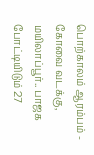பொற்காலம் ஆரம்பம் -
கோவை வடக்கு, மயிலாப்பூர்.. பாஜக போட்டியிடும் 27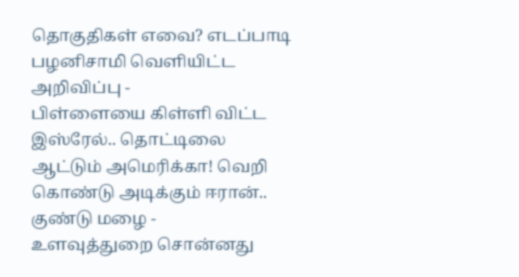தொகுதிகள் எவை? எடப்பாடி பழனிசாமி வெளியிட்ட அறிவிப்பு -
பிள்ளையை கிள்ளி விட்ட இஸ்ரேல்.. தொட்டிலை ஆட்டும் அமெரிக்கா! வெறி கொண்டு அடிக்கும் ஈரான்.. குண்டு மழை -
உளவுத்துறை சொன்னது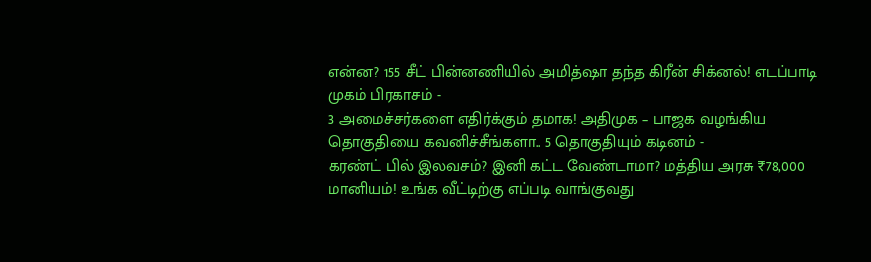என்ன? 155 சீட் பின்னணியில் அமித்ஷா தந்த கிரீன் சிக்னல்! எடப்பாடி முகம் பிரகாசம் -
3 அமைச்சர்களை எதிர்க்கும் தமாக! அதிமுக – பாஜக வழங்கிய தொகுதியை கவனிச்சீங்களா.. 5 தொகுதியும் கடினம் -
கரண்ட் பில் இலவசம்? இனி கட்ட வேண்டாமா? மத்திய அரசு ₹78,000 மானியம்! உங்க வீட்டிற்கு எப்படி வாங்குவது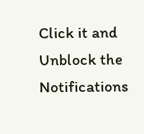Click it and Unblock the Notifications